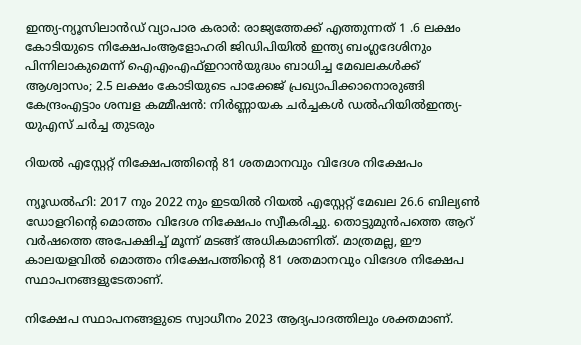ഇന്ത്യ-ന്യൂസിലാൻഡ് വ്യാപാര കരാർ: രാജ്യത്തേക്ക് എത്തുന്നത് 1 .6 ലക്ഷം കോടിയുടെ നിക്ഷേപംആളോഹരി ജിഡിപിയിൽ ഇന്ത്യ ബംഗ്ലദേശിനും പിന്നിലാകുമെന്ന് ഐഎംഎഫ്ഇറാൻയുദ്ധം ബാധിച്ച മേഖലകൾക്ക് ആശ്വാസം; 2.5 ലക്ഷം കോടിയുടെ പാക്കേജ് പ്രഖ്യാപിക്കാനൊരുങ്ങി കേന്ദ്രംഎട്ടാം ശമ്പള കമ്മീഷൻ: നിർണ്ണായക ചർച്ചകൾ ഡൽഹിയിൽഇന്ത്യ-യുഎസ് ചർച്ച തുടരും

റിയല്‍ എസ്റ്റേറ്റ് നിക്ഷേപത്തിന്റെ 81 ശതമാനവും വിദേശ നിക്ഷേപം

ന്യൂഡല്‍ഹി: 2017 നും 2022 നും ഇടയില്‍ റിയല്‍ എസ്റ്റേറ്റ് മേഖല 26.6 ബില്യണ്‍ ഡോളറിന്റെ മൊത്തം വിദേശ നിക്ഷേപം സ്വീകരിച്ചു. തൊട്ടുമുന്‍പത്തെ ആറ് വര്‍ഷത്തെ അപേക്ഷിച്ച് മൂന്ന് മടങ്ങ് അധികമാണിത്. മാത്രമല്ല, ഈ കാലയളവില്‍ മൊത്തം നിക്ഷേപത്തിന്റെ 81 ശതമാനവും വിദേശ നിക്ഷേപ സ്ഥാപനങ്ങളുടേതാണ്.

നിക്ഷേപ സ്ഥാപനങ്ങളുടെ സ്വാധീനം 2023 ആദ്യപാദത്തിലും ശക്തമാണ്.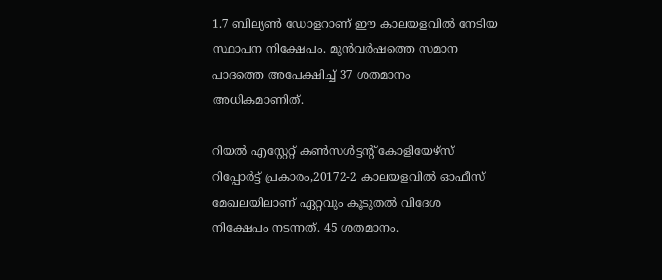1.7 ബില്യണ്‍ ഡോളറാണ് ഈ കാലയളവില്‍ നേടിയ സ്ഥാപന നിക്ഷേപം. മുന്‍വര്‍ഷത്തെ സമാന പാദത്തെ അപേക്ഷിച്ച് 37 ശതമാനം അധികമാണിത്.

റിയല്‍ എസ്റ്റേറ്റ് കണ്‍സള്‍ട്ടന്റ് കോളിയേഴ്‌സ് റിപ്പോര്‍ട്ട് പ്രകാരം,20172-2 കാലയളവില്‍ ഓഫീസ് മേഖലയിലാണ് ഏറ്റവും കൂടുതല്‍ വിദേശ നിക്ഷേപം നടന്നത്. 45 ശതമാനം.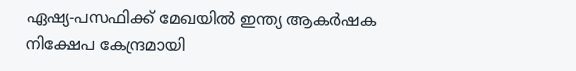ഏഷ്യ-പസഫിക്ക് മേഖയില്‍ ഇന്ത്യ ആകര്‍ഷക നിക്ഷേപ കേന്ദ്രമായി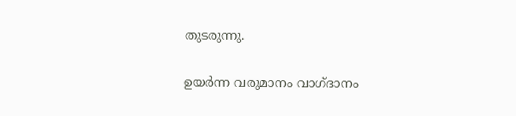തുടരുന്നു.

ഉയര്‍ന്ന വരുമാനം വാഗ്ദാനം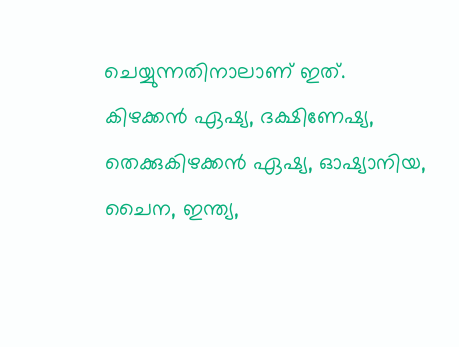ചെയ്യുന്നതിനാലാണ് ഇത്.
കിഴക്കന്‍ ഏഷ്യ, ദക്ഷിണേഷ്യ, തെക്കുകിഴക്കന്‍ ഏഷ്യ, ഓഷ്യാനിയ, ചൈന, ഇന്ത്യ,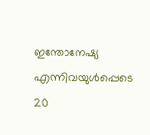ഇന്തോനേഷ്യ എന്നിവയുള്‍പ്പെടെ 20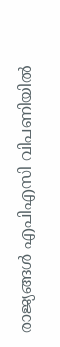രാജ്യങ്ങള്‍ എപിഎസി വിപണിയില്‍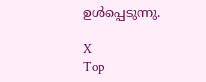ഉള്‍പ്പെടുന്നു.

X
Top